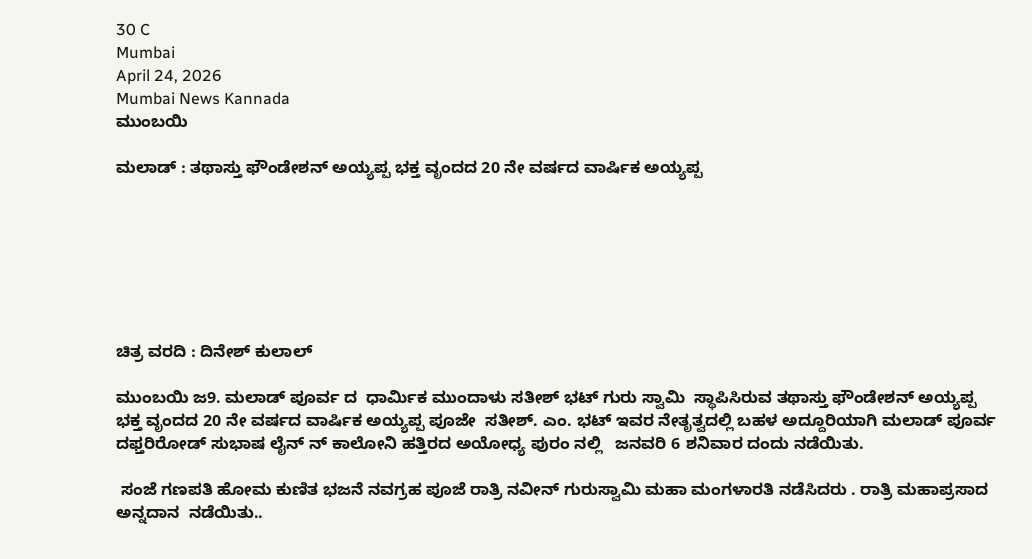30 C
Mumbai
April 24, 2026
Mumbai News Kannada
ಮುಂಬಯಿ

ಮಲಾಡ್ : ತಥಾಸ್ತು ಫೌಂಡೇಶನ್ ಅಯ್ಯಪ್ಪ ಭಕ್ತ ವೃಂದದ 20 ನೇ ವರ್ಷದ ವಾರ್ಷಿಕ ಅಯ್ಯಪ್ಪ







ಚಿತ್ರ ವರದಿ : ದಿನೇಶ್ ಕುಲಾಲ್

ಮುಂಬಯಿ ಜ9. ಮಲಾಡ್ ಪೂರ್ವ ದ  ಧಾರ್ಮಿಕ ಮುಂದಾಳು ಸತೀಶ್ ಭಟ್ ಗುರು ಸ್ವಾಮಿ  ಸ್ಥಾಪಿಸಿರುವ ತಥಾಸ್ತು ಫೌಂಡೇಶನ್ ಅಯ್ಯಪ್ಪ ಭಕ್ತ ವೃಂದದ 20 ನೇ ವರ್ಷದ ವಾರ್ಷಿಕ ಅಯ್ಯಪ್ಪ ಪೂಜೇ  ಸತೀಶ್. ಎಂ. ಭಟ್ ಇವರ ನೇತೃತ್ವದಲ್ಲಿ ಬಹಳ ಅದ್ದೂರಿಯಾಗಿ ಮಲಾಡ್ ಪೂರ್ವ ದಫ್ತರಿರೋಡ್ ಸುಭಾಷ ಲೈನ್ ನ್ ಕಾಲೋನಿ ಹತ್ತಿರದ ಅಯೋಧ್ಯ ಪುರಂ ನಲ್ಲಿ   ಜನವರಿ 6 ಶನಿವಾರ ದಂದು ನಡೆಯಿತು.

 ಸಂಜೆ ಗಣಪತಿ ಹೋಮ ಕುಣಿತ ಭಜನೆ ನವಗ್ರಹ ಪೂಜೆ ರಾತ್ರಿ ನವೀನ್ ಗುರುಸ್ವಾಮಿ ಮಹಾ ಮಂಗಳಾರತಿ ನಡೆಸಿದರು . ರಾತ್ರಿ ಮಹಾಪ್ರಸಾದ  ಅನ್ನದಾನ  ನಡೆಯಿತು..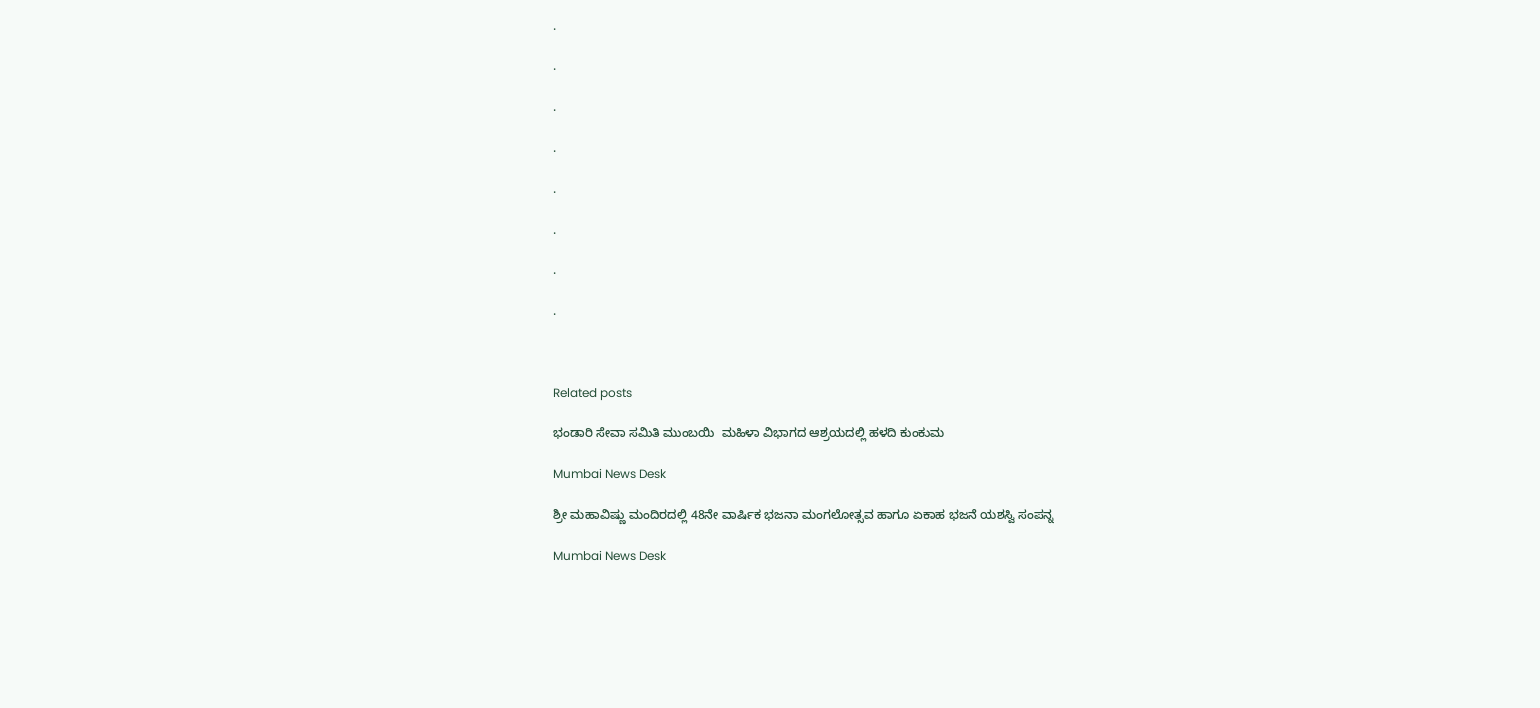.

.

.

.

.

.

.

.



Related posts

ಭಂಡಾರಿ ಸೇವಾ ಸಮಿತಿ ಮುಂಬಯಿ  ಮಹಿಳಾ ವಿಭಾಗದ ಆಶ್ರಯದಲ್ಲಿ ಹಳದಿ ಕುಂಕುಮ

Mumbai News Desk

ಶ್ರೀ ಮಹಾವಿಷ್ಣು ಮಂದಿರದಲ್ಲಿ 48ನೇ ವಾರ್ಷಿಕ ಭಜನಾ ಮಂಗಲೋತ್ಸವ ಹಾಗೂ ಏಕಾಹ ಭಜನೆ ಯಶಸ್ವಿ ಸಂಪನ್ನ

Mumbai News Desk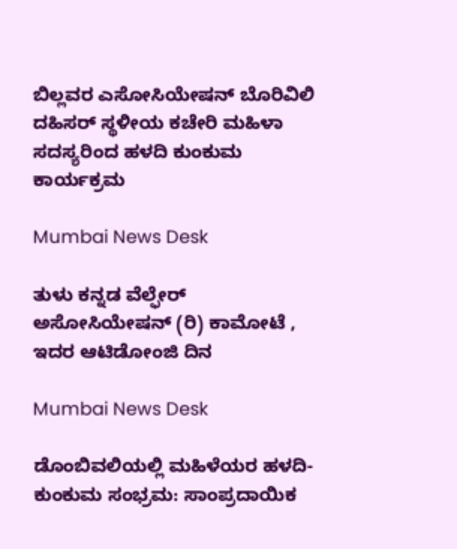ಬಿಲ್ಲವರ ಎಸೋಸಿಯೇಷನ್ ಬೊರಿವಿಲಿ ದಹಿಸರ್ ಸ್ಥಳೀಯ ಕಚೇರಿ ಮಹಿಳಾ ಸದಸ್ಯರಿಂದ ಹಳದಿ ಕುಂಕುಮ ಕಾರ್ಯಕ್ರಮ

Mumbai News Desk

ತುಳು ಕನ್ನಡ ವೆಲ್ಫೇರ್ ಅಸೋಸಿಯೇಷನ್ (ರಿ) ಕಾಮೋಟೆ , ಇದರ ಆಟಿಡೋಂಜಿ ದಿನ

Mumbai News Desk

ಡೊಂಬಿವಲಿಯಲ್ಲಿ ಮಹಿಳೆಯರ ಹಳದಿ-ಕುಂಕುಮ ಸಂಭ್ರಮ: ಸಾಂಪ್ರದಾಯಿಕ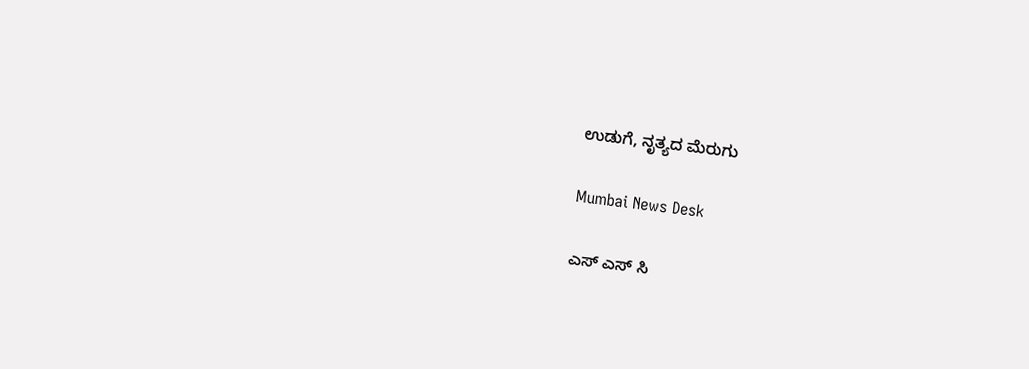ಉಡುಗೆ, ನೃತ್ಯದ ಮೆರುಗು

Mumbai News Desk

ಎಸ್ ಎಸ್ ಸಿ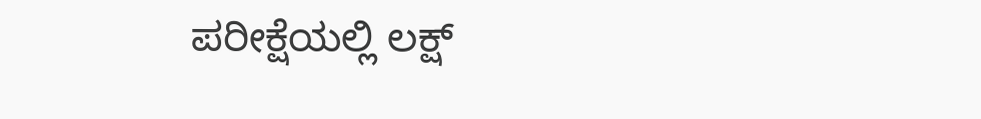ಪರೀಕ್ಷೆಯಲ್ಲಿ ಲಕ್ಷ್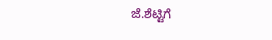ಜೆ.ಶೆಟ್ಟಿಗೆ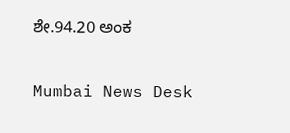ಶೇ.94.20 ಅಂಕ

Mumbai News Desk